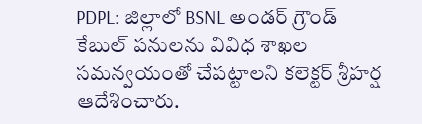PDPL: జిల్లాలో BSNL అండర్ గ్రౌండ్ కేబుల్ పనులను వివిధ శాఖల సమన్వయంతో చేపట్టాలని కలెక్టర్ శ్రీహర్ష ఆదేశించారు.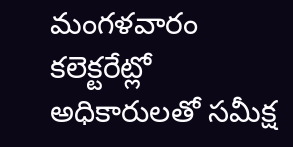మంగళవారం కలెక్టరేట్లో అధికారులతో సమీక్ష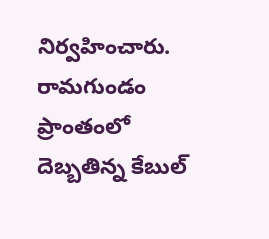నిర్వహించారు. రామగుండం ప్రాంతంలో దెబ్బతిన్న కేబుల్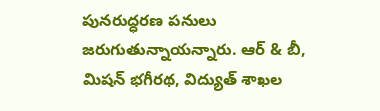పునరుద్ధరణ పనులు జరుగుతున్నాయన్నారు. ఆర్ & బీ, మిషన్ భగీరథ, విద్యుత్ శాఖల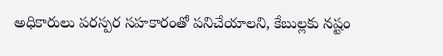అధికారులు పరస్పర సహకారంతో పనిచేయాలని, కేబుల్లకు నష్టం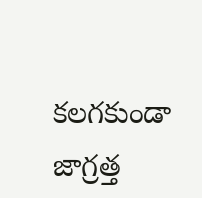కలగకుండా జాగ్రత్త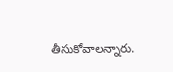తీసుకోవాలన్నారు.